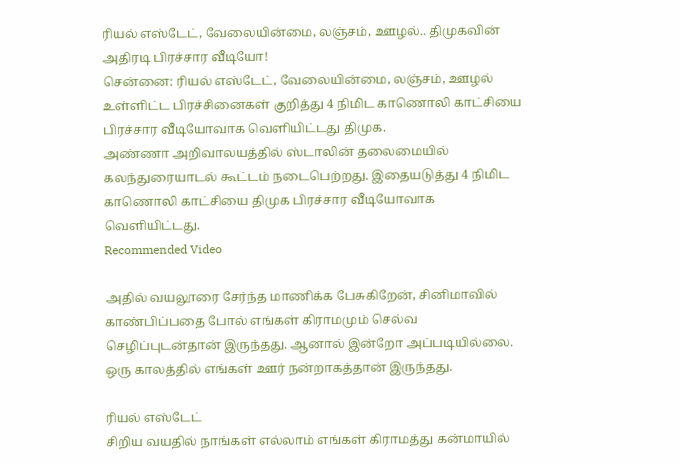ரியல் எஸ்டேட், வேலையின்மை, லஞ்சம், ஊழல்.. திமுகவின் அதிரடி பிரச்சார வீடியோ!
சென்னை: ரியல் எஸ்டேட், வேலையின்மை, லஞ்சம், ஊழல் உள்ளிட்ட பிரச்சினைகள் குறித்து 4 நிமிட காணொலி காட்சியை பிரச்சார வீடியோவாக வெளியிட்டது திமுக.
அண்ணா அறிவாலயத்தில் ஸ்டாலின் தலைமையில் கலந்துரையாடல் கூட்டம் நடைபெற்றது. இதையடுத்து 4 நிமிட காணொலி காட்சியை திமுக பிரச்சார வீடியோவாக வெளியிட்டது.
Recommended Video

அதில் வயலூரை சேர்ந்த மாணிக்க பேசுகிறேன், சினிமாவில் காண்பிப்பதை போல் எங்கள் கிராமமும் செல்வ செழிப்புடன்தான் இருந்தது. ஆனால் இன்றோ அப்படியில்லை. ஒரு காலத்தில் எங்கள் ஊர் நன்றாகத்தான் இருந்தது.

ரியல் எஸ்டேட்
சிறிய வயதில் நாங்கள் எல்லாம் எங்கள் கிராமத்து கன்மாயில்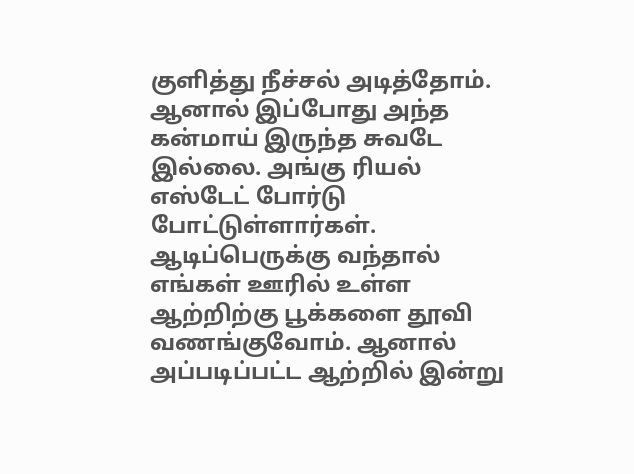குளித்து நீச்சல் அடித்தோம். ஆனால் இப்போது அந்த கன்மாய் இருந்த சுவடே இல்லை. அங்கு ரியல் எஸ்டேட் போர்டு போட்டுள்ளார்கள். ஆடிப்பெருக்கு வந்தால் எங்கள் ஊரில் உள்ள ஆற்றிற்கு பூக்களை தூவி வணங்குவோம். ஆனால் அப்படிப்பட்ட ஆற்றில் இன்று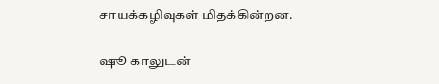சாயக்கழிவுகள் மிதக்கின்றன.

ஷூ காலுடன்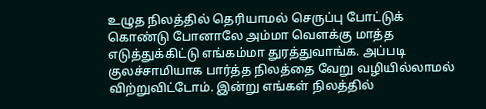உழுத நிலத்தில் தெரியாமல் செருப்பு போட்டுக் கொண்டு போனாலே அம்மா வெளக்கு மாத்த எடுத்துக்கிட்டு எங்கம்மா துரத்துவாங்க. அப்படி குலச்சாமியாக பார்த்த நிலத்தை வேறு வழியில்லாமல் விற்றுவிட்டோம். இன்று எங்கள் நிலத்தில்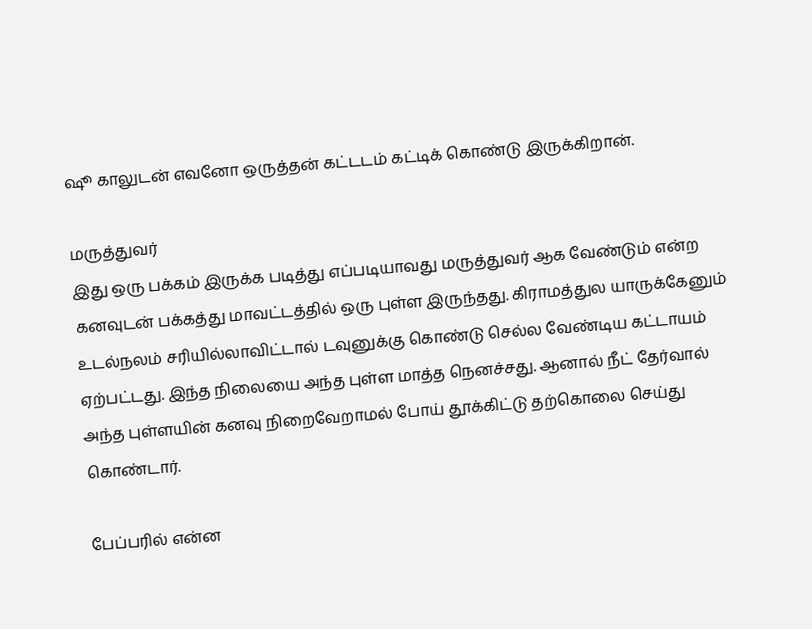ஷூ காலுடன் எவனோ ஒருத்தன் கட்டடம் கட்டிக் கொண்டு இருக்கிறான்.

மருத்துவர்
இது ஒரு பக்கம் இருக்க படித்து எப்படியாவது மருத்துவர் ஆக வேண்டும் என்ற கனவுடன் பக்கத்து மாவட்டத்தில் ஒரு புள்ள இருந்தது. கிராமத்துல யாருக்கேனும் உடல்நலம் சரியில்லாவிட்டால் டவுனுக்கு கொண்டு செல்ல வேண்டிய கட்டாயம் ஏற்பட்டது. இந்த நிலையை அந்த புள்ள மாத்த நெனச்சது. ஆனால் நீட் தேர்வால் அந்த புள்ளயின் கனவு நிறைவேறாமல் போய் தூக்கிட்டு தற்கொலை செய்து கொண்டார்.

பேப்பரில் என்ன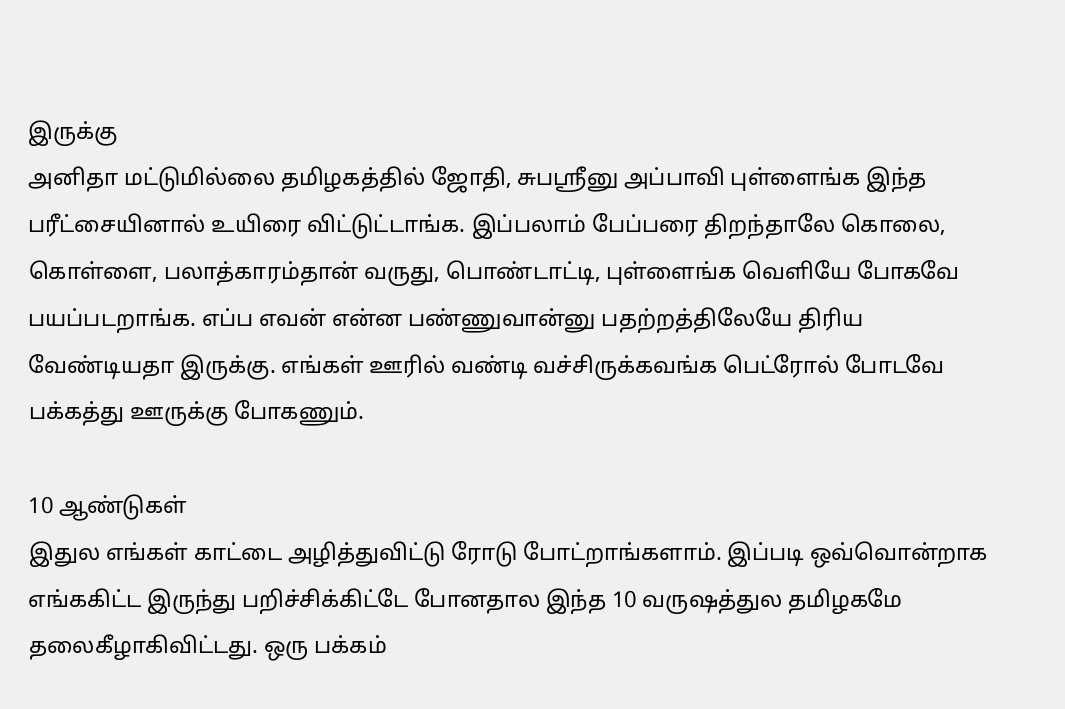இருக்கு
அனிதா மட்டுமில்லை தமிழகத்தில் ஜோதி, சுபஸ்ரீனு அப்பாவி புள்ளைங்க இந்த பரீட்சையினால் உயிரை விட்டுட்டாங்க. இப்பலாம் பேப்பரை திறந்தாலே கொலை, கொள்ளை, பலாத்காரம்தான் வருது, பொண்டாட்டி, புள்ளைங்க வெளியே போகவே பயப்படறாங்க. எப்ப எவன் என்ன பண்ணுவான்னு பதற்றத்திலேயே திரிய வேண்டியதா இருக்கு. எங்கள் ஊரில் வண்டி வச்சிருக்கவங்க பெட்ரோல் போடவே பக்கத்து ஊருக்கு போகணும்.

10 ஆண்டுகள்
இதுல எங்கள் காட்டை அழித்துவிட்டு ரோடு போட்றாங்களாம். இப்படி ஒவ்வொன்றாக எங்ககிட்ட இருந்து பறிச்சிக்கிட்டே போனதால இந்த 10 வருஷத்துல தமிழகமே தலைகீழாகிவிட்டது. ஒரு பக்கம்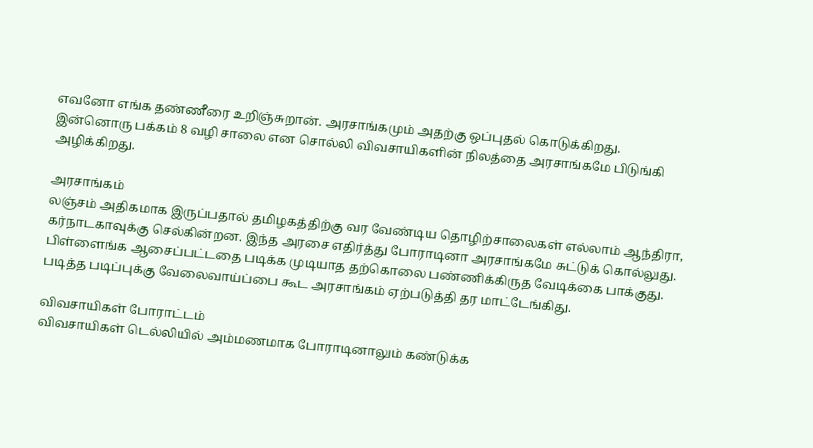எவனோ எங்க தண்ணீரை உறிஞ்சுறான். அரசாங்கமும் அதற்கு ஒப்புதல் கொடுக்கிறது. இன்னொரு பக்கம் 8 வழி சாலை என சொல்லி விவசாயிகளின் நிலத்தை அரசாங்கமே பிடுங்கி அழிக்கிறது.

அரசாங்கம்
லஞ்சம் அதிகமாக இருப்பதால் தமிழகத்திற்கு வர வேண்டிய தொழிற்சாலைகள் எல்லாம் ஆந்திரா, கர்நாடகாவுக்கு செல்கின்றன. இந்த அரசை எதிர்த்து போராடினா அரசாங்கமே சுட்டுக் கொல்லுது. பிள்ளைங்க ஆசைப்பட்டதை படிக்க முடியாத தற்கொலை பண்ணிக்கிருத வேடிக்கை பாக்குது. படித்த படிப்புக்கு வேலைவாய்ப்பை கூட அரசாங்கம் ஏற்படுத்தி தர மாட்டேங்கிது.

விவசாயிகள் போராட்டம்
விவசாயிகள் டெல்லியில் அம்மணமாக போராடினாலும் கண்டுக்க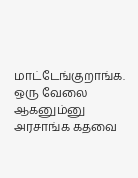மாட்டேங்குறாங்க. ஒரு வேலை ஆகனும்னு அரசாங்க கதவை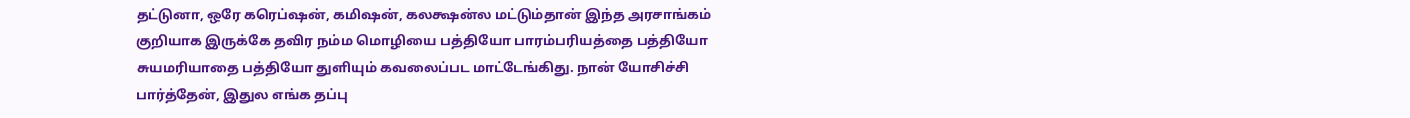தட்டுனா, ஒரே கரெப்ஷன், கமிஷன், கலக்ஷன்ல மட்டும்தான் இந்த அரசாங்கம் குறியாக இருக்கே தவிர நம்ம மொழியை பத்தியோ பாரம்பரியத்தை பத்தியோ சுயமரியாதை பத்தியோ துளியும் கவலைப்பட மாட்டேங்கிது. நான் யோசிச்சி பார்த்தேன், இதுல எங்க தப்பு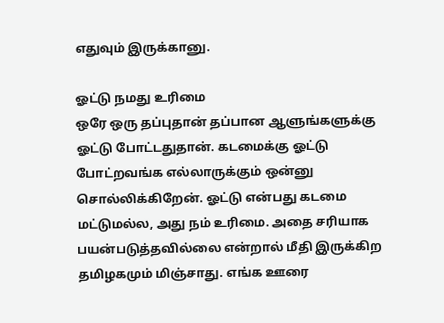எதுவும் இருக்கானு.

ஓட்டு நமது உரிமை
ஒரே ஒரு தப்புதான் தப்பான ஆளுங்களுக்கு ஓட்டு போட்டதுதான். கடமைக்கு ஓட்டு போட்றவங்க எல்லாருக்கும் ஒன்னு சொல்லிக்கிறேன். ஓட்டு என்பது கடமை மட்டுமல்ல, அது நம் உரிமை. அதை சரியாக பயன்படுத்தவில்லை என்றால் மீதி இருக்கிற தமிழகமும் மிஞ்சாது. எங்க ஊரை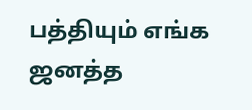பத்தியும் எங்க ஜனத்த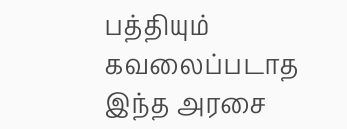பத்தியும் கவலைப்படாத இந்த அரசை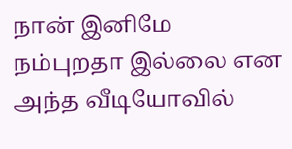நான் இனிமே நம்புறதா இல்லை என அந்த வீடியோவில்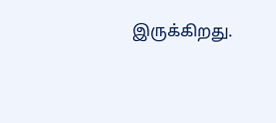இருக்கிறது.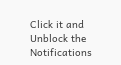Click it and Unblock the Notifications